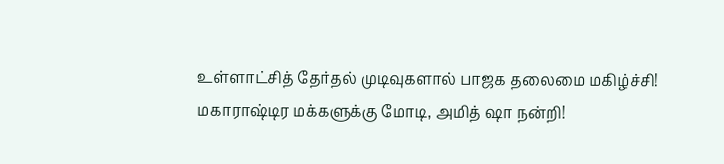உள்ளாட்சித் தேர்தல் முடிவுகளால் பாஜக தலைமை மகிழ்ச்சி! மகாராஷ்டிர மக்களுக்கு மோடி, அமித் ஷா நன்றி!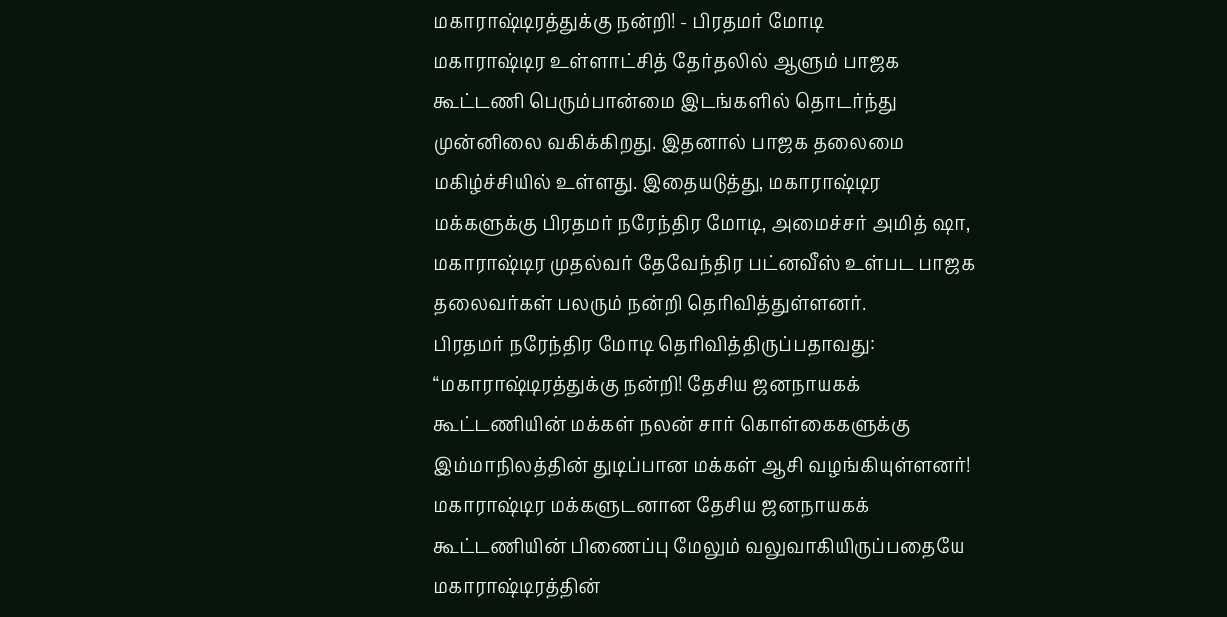மகாராஷ்டிரத்துக்கு நன்றி! - பிரதமர் மோடி
மகாராஷ்டிர உள்ளாட்சித் தேர்தலில் ஆளும் பாஜக கூட்டணி பெரும்பான்மை இடங்களில் தொடர்ந்து முன்னிலை வகிக்கிறது. இதனால் பாஜக தலைமை மகிழ்ச்சியில் உள்ளது. இதையடுத்து, மகாராஷ்டிர மக்களுக்கு பிரதமர் நரேந்திர மோடி, அமைச்சர் அமித் ஷா, மகாராஷ்டிர முதல்வர் தேவேந்திர பட்னவீஸ் உள்பட பாஜக தலைவர்கள் பலரும் நன்றி தெரிவித்துள்ளனர்.
பிரதமர் நரேந்திர மோடி தெரிவித்திருப்பதாவது: “மகாராஷ்டிரத்துக்கு நன்றி! தேசிய ஜனநாயகக் கூட்டணியின் மக்கள் நலன் சார் கொள்கைகளுக்கு இம்மாநிலத்தின் துடிப்பான மக்கள் ஆசி வழங்கியுள்ளனர்!
மகாராஷ்டிர மக்களுடனான தேசிய ஜனநாயகக் கூட்டணியின் பிணைப்பு மேலும் வலுவாகியிருப்பதையே மகாராஷ்டிரத்தின்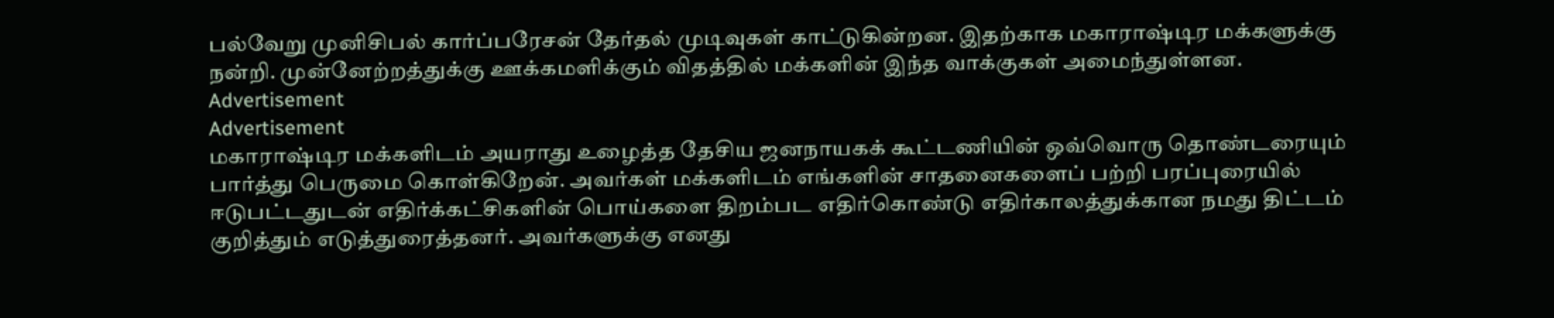பல்வேறு முனிசிபல் கார்ப்பரேசன் தேர்தல் முடிவுகள் காட்டுகின்றன. இதற்காக மகாராஷ்டிர மக்களுக்கு நன்றி. முன்னேற்றத்துக்கு ஊக்கமளிக்கும் விதத்தில் மக்களின் இந்த வாக்குகள் அமைந்துள்ளன.
Advertisement
Advertisement
மகாராஷ்டிர மக்களிடம் அயராது உழைத்த தேசிய ஜனநாயகக் கூட்டணியின் ஒவ்வொரு தொண்டரையும் பார்த்து பெருமை கொள்கிறேன். அவர்கள் மக்களிடம் எங்களின் சாதனைகளைப் பற்றி பரப்புரையில் ஈடுபட்டதுடன் எதிர்க்கட்சிகளின் பொய்களை திறம்பட எதிர்கொண்டு எதிர்காலத்துக்கான நமது திட்டம் குறித்தும் எடுத்துரைத்தனர். அவர்களுக்கு எனது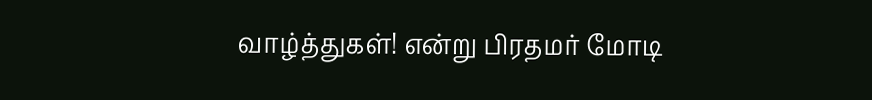வாழ்த்துகள்! என்று பிரதமர் மோடி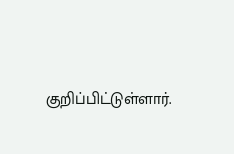குறிப்பிட்டுள்ளார்.